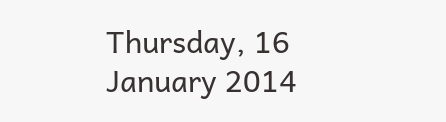Thursday, 16 January 2014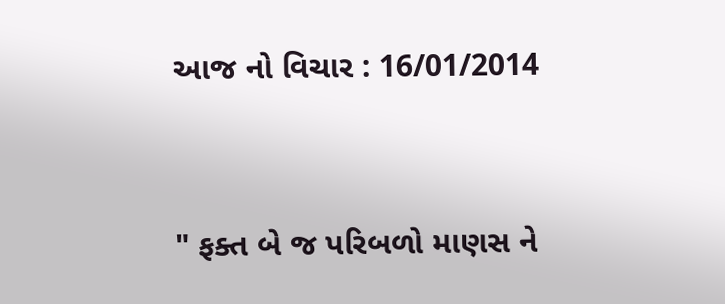આજ નો વિચાર : 16/01/2014


" ફક્ત બે જ પરિબળો માણસ ને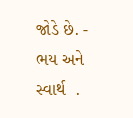જોડે છે. - ભય અને સ્વાર્થ  .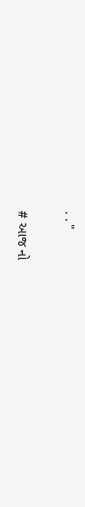. . "

# આજ નો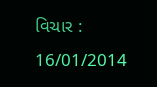વિચાર : 16/01/2014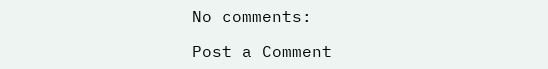No comments:

Post a Comment